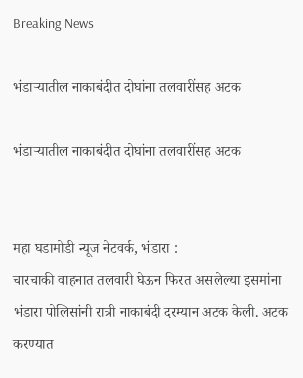Breaking News

भंडाऱ्यातील नाकाबंदीत दोघांना तलवारींसह अटक

भंडाऱ्यातील नाकाबंदीत दोघांना तलवारींसह अटक


महा घडामोडी न्यूज नेटवर्क, भंडारा :
चारचाकी वाहनात तलवारी घेऊन फिरत असलेल्या इसमांना भंडारा पोलिसांनी रात्री नाकाबंदी दरम्यान अटक केली. अटक करण्यात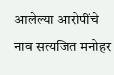आलेल्या आरोपींचे नाव सत्यजित मनोहर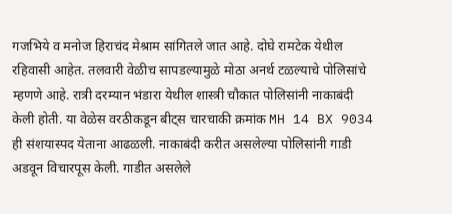गजभिये व मनोज हिराचंद मेश्राम सांगितले जात आहे. दोघे रामटेक येथील रहिवासी आहेत. तलवारी वेळीच सापडल्यामुळे मोठा अनर्थ टळल्याचे पोलिसांचे म्हणणे आहे. रात्री दरम्यान भंडारा येथील शास्त्री चौकात पोलिसांनी नाकाबंदी केली होती. या वेळेस वरठीकडून बीट्स चारचाकी क्रमांक MH 14 BX 9034 ही संशयास्पद येताना आढळली. नाकाबंदी करीत असलेल्या पोलिसांनी गाडी अडवून विचारपूस केली. गाडीत असलेले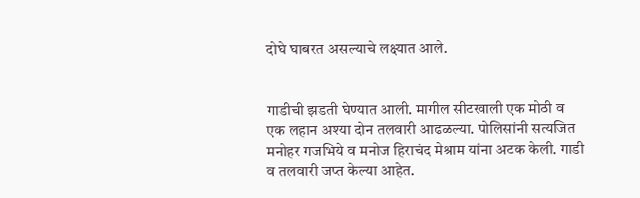दोघे घाबरत असल्याचे लक्ष्यात आले.


गाडीची झडती घेण्यात आली. मागील सीटखाली एक मोठी व एक लहान अश्या दोन तलवारी आढळल्या. पोलिसांनी सत्यजित मनोहर गजभिये व मनोज हिराचंद मेश्राम यांना अटक केली. गाडी व तलवारी जप्त केल्या आहेत.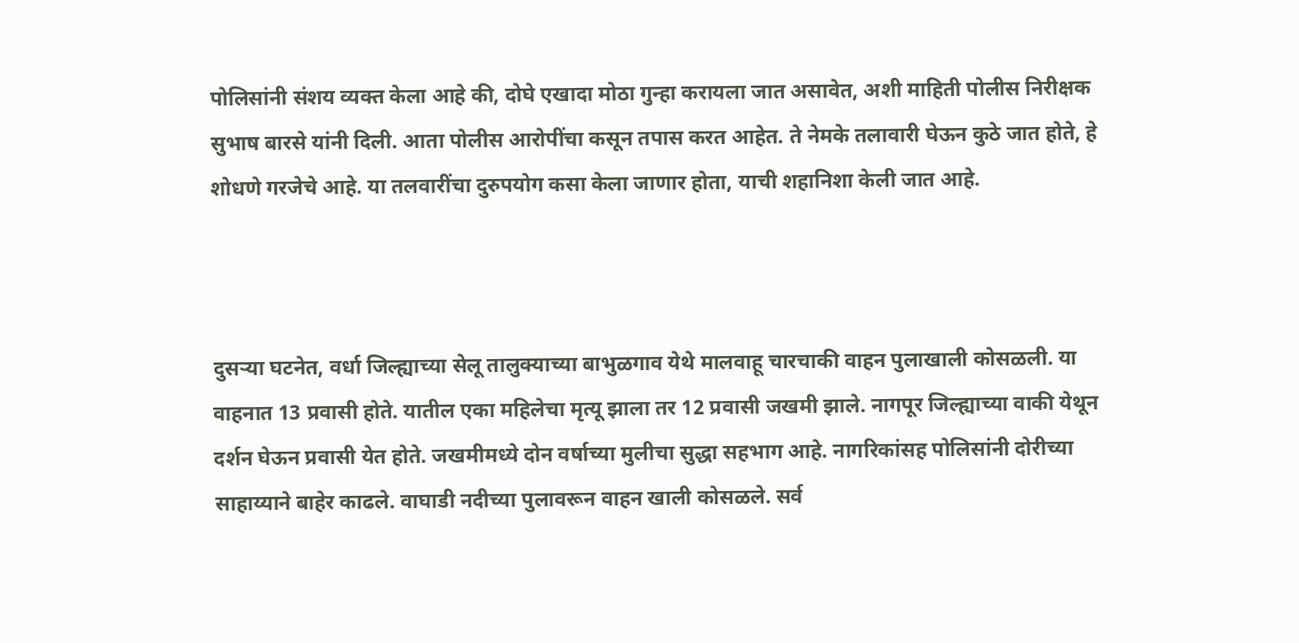पोलिसांनी संशय व्यक्त केला आहे की, दोघे एखादा मोठा गुन्हा करायला जात असावेत, अशी माहिती पोलीस निरीक्षक सुभाष बारसे यांनी दिली. आता पोलीस आरोपींचा कसून तपास करत आहेत. ते नेमके तलावारी घेऊन कुठे जात होते, हे शोधणे गरजेचे आहे. या तलवारींचा दुरुपयोग कसा केला जाणार होता, याची शहानिशा केली जात आहे.



दुसऱ्या घटनेत, वर्धा जिल्ह्याच्या सेलू तालुक्याच्या बाभुळगाव येथे मालवाहू चारचाकी वाहन पुलाखाली कोसळली. या वाहनात 13 प्रवासी होते. यातील एका महिलेचा मृत्यू झाला तर 12 प्रवासी जखमी झाले. नागपूर जिल्ह्याच्या वाकी येथून दर्शन घेऊन प्रवासी येत होते. जखमीमध्ये दोन वर्षाच्या मुलीचा सुद्धा सहभाग आहे. नागरिकांसह पोलिसांनी दोरीच्या साहाय्याने बाहेर काढले. वाघाडी नदीच्या पुलावरून वाहन खाली कोसळले. सर्व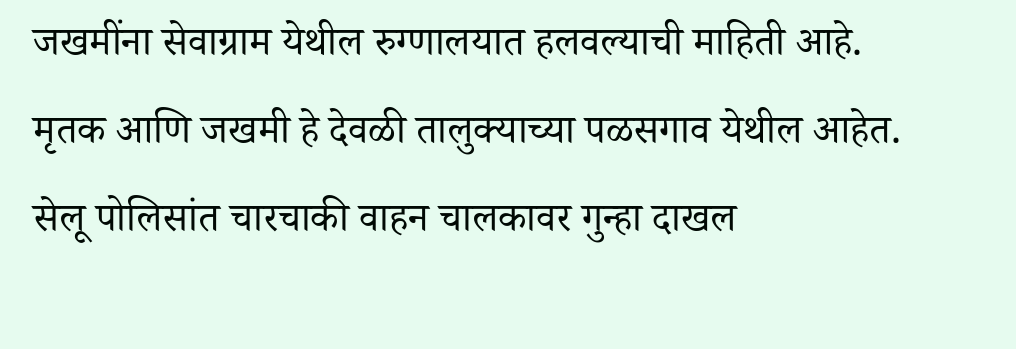जखमींना सेवाग्राम येथील रुग्णालयात हलवल्याची माहिती आहे. मृतक आणि जखमी हे देवळी तालुक्याच्या पळसगाव येथील आहेत. सेलू पोलिसांत चारचाकी वाहन चालकावर गुन्हा दाखल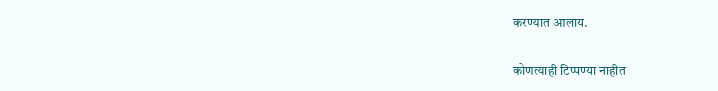करण्यात आलाय.

कोणत्याही टिप्पण्‍या नाहीत